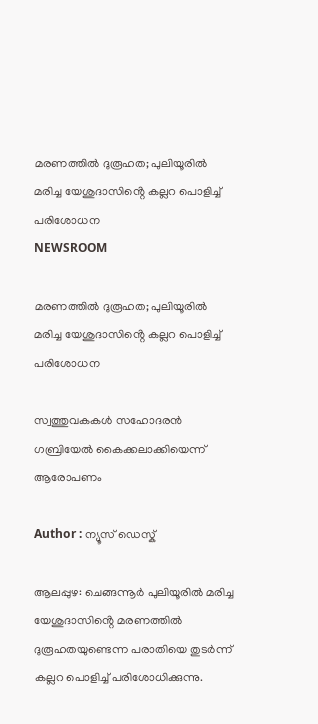മരണത്തിൽ ദുരൂഹത; പുലിയൂരിൽ മരിച്ച യേശുദാസിൻ്റെ കല്ലറ പൊളിച്ച് പരിശോധന
NEWSROOM

മരണത്തിൽ ദുരൂഹത; പുലിയൂരിൽ മരിച്ച യേശുദാസിൻ്റെ കല്ലറ പൊളിച്ച് പരിശോധന

സ്വത്തുവകകൾ സഹോദരൻ ഗബ്രിയേൽ കൈക്കലാക്കിയെന്ന് ആരോപണം

Author : ന്യൂസ് ഡെസ്ക്

ആലപ്പുഴ: ചെങ്ങന്നൂർ പുലിയൂരിൽ മരിച്ച യേശുദാസിൻ്റെ മരണത്തിൽ ദുരൂഹതയുണ്ടെന്ന പരാതിയെ തുടർന്ന് കല്ലറ പൊളിച്ച് പരിശോധിക്കുന്നു.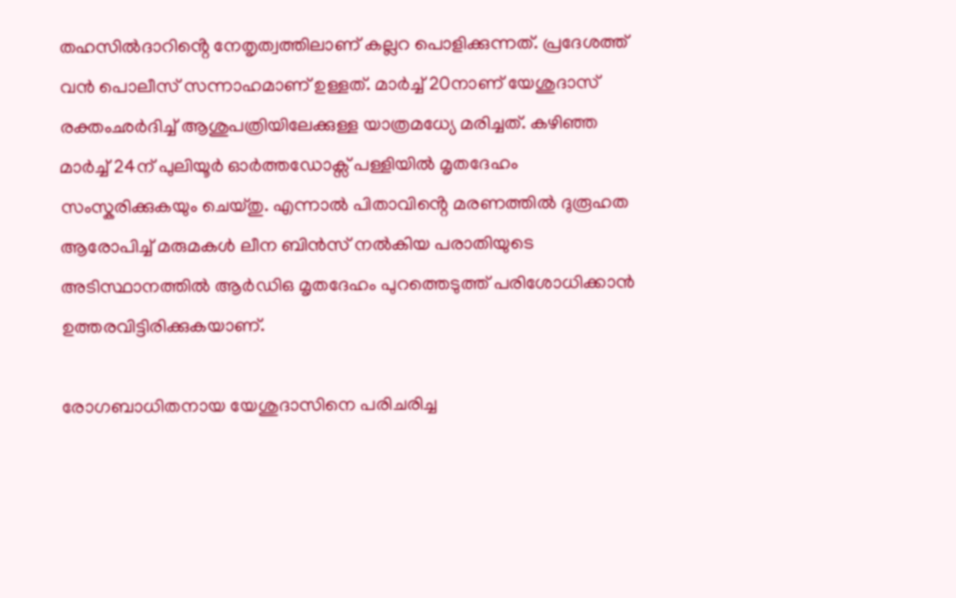തഹസിൽദാറിൻ്റെ നേതൃത്വത്തിലാണ് കല്ലറ പൊളിക്കുന്നത്. പ്രദേശത്ത് വൻ പൊലീസ് സന്നാഹമാണ് ഉള്ളത്. മാർച്ച് 20നാണ് യേശുദാസ് രക്തംഛർദിച്ച് ആശുപത്രിയിലേക്കുള്ള യാത്രമധ്യേ മരിച്ചത്. കഴിഞ്ഞ മാർച്ച് 24ന് പുലിയൂർ ഓർത്തഡോക്സ് പള്ളിയിൽ മൃതദേഹം സംസ്കരിക്കുകയും ചെയ്തു. എന്നാൽ പിതാവിൻ്റെ മരണത്തിൽ ദുരൂഹത ആരോപിച്ച് മരുമകൾ ലീന ബിൻസ് നൽകിയ പരാതിയുടെ അടിസ്ഥാനത്തിൽ ആർഡിഒ മൃതദേഹം പുറത്തെടുത്ത് പരിശോധിക്കാൻ ഉത്തരവിട്ടിരിക്കുകയാണ്.

രോഗബാധിതനായ യേശുദാസിനെ പരിചരിച്ച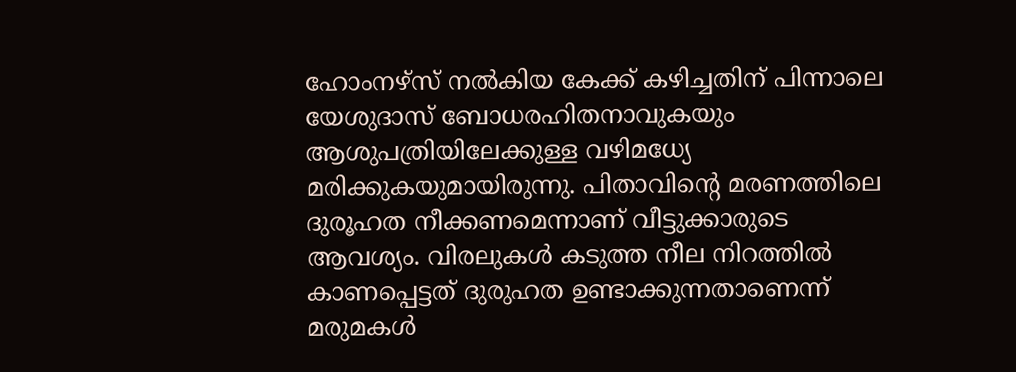ഹോംനഴ്സ് നൽകിയ കേക്ക് കഴിച്ചതിന് പിന്നാലെ യേശുദാസ് ബോധരഹിതനാവുകയും ആശുപത്രിയിലേക്കുള്ള വഴിമധ്യേ മരിക്കുകയുമായിരുന്നു. പിതാവിൻ്റെ മരണത്തിലെ ദുരൂഹത നീക്കണമെന്നാണ് വീട്ടുക്കാരുടെ ആവശ്യം. വിരലുകൾ കടുത്ത നീല നിറത്തിൽ കാണപ്പെട്ടത് ദുരുഹത ഉണ്ടാക്കുന്നതാണെന്ന് മരുമകൾ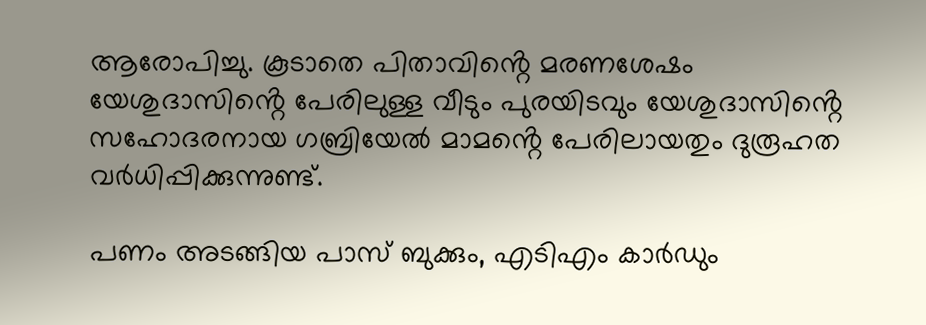ആരോപിച്ചു. കൂടാതെ പിതാവിൻ്റെ മരണശേഷം യേശുദാസിൻ്റെ പേരിലുള്ള വീടും പുരയിടവും യേശുദാസിൻ്റെ സഹോദരനായ ഗബ്രിയേൽ മാമൻ്റെ പേരിലായതും ദുരൂഹത വർധിപ്പിക്കുന്നുണ്ട്.

പണം അടങ്ങിയ പാസ് ബുക്കും, എടിഎം കാർഡും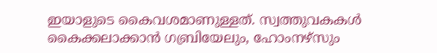ഇയാളുടെ കൈവശമാണുള്ളത്. സ്വത്തുവകകൾ കൈക്കലാക്കാൻ ഗബ്രിയേലും, ഹോംനഴ്സും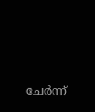ചേർന്ന്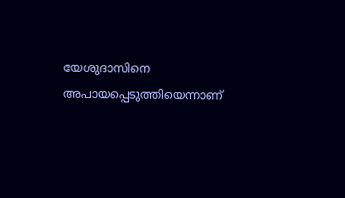യേശുദാസിനെ അപായപ്പെടുത്തിയെന്നാണ്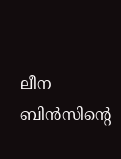ലീന ബിൻസിൻ്റെ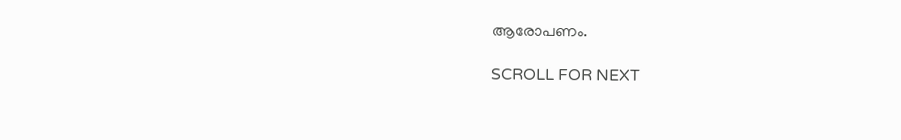ആരോപണം.

SCROLL FOR NEXT